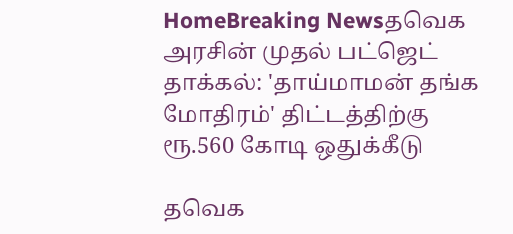HomeBreaking Newsதவெக அரசின் முதல் பட்ஜெட் தாக்கல்: 'தாய்மாமன் தங்க மோதிரம்' திட்டத்திற்கு ரூ.560 கோடி ஒதுக்கீடு

தவெக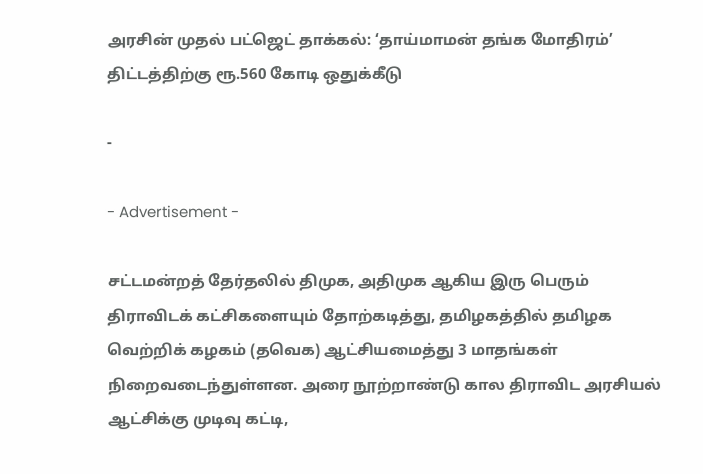அரசின் முதல் பட்ஜெட் தாக்கல்: ‘தாய்மாமன் தங்க மோதிரம்’ திட்டத்திற்கு ரூ.560 கோடி ஒதுக்கீடு

-

- Advertisement -

சட்டமன்றத் தேர்தலில் திமுக, அதிமுக ஆகிய இரு பெரும் திராவிடக் கட்சிகளையும் தோற்கடித்து, தமிழகத்தில் தமிழக வெற்றிக் கழகம் (தவெக) ஆட்சியமைத்து 3 மாதங்கள் நிறைவடைந்துள்ளன. அரை நூற்றாண்டு கால திராவிட அரசியல் ஆட்சிக்கு முடிவு கட்டி,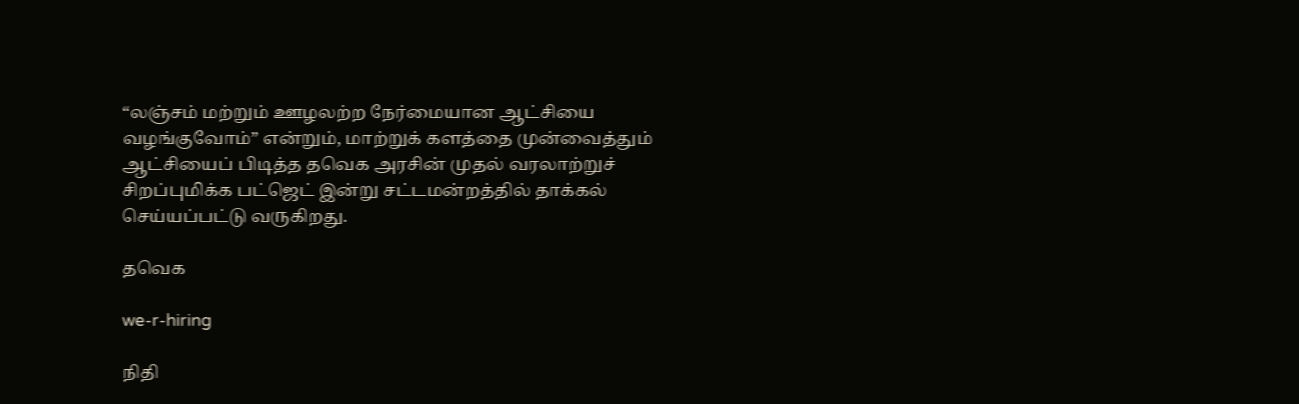“லஞ்சம் மற்றும் ஊழலற்ற நேர்மையான ஆட்சியை வழங்குவோம்” என்றும், மாற்றுக் களத்தை முன்வைத்தும் ஆட்சியைப் பிடித்த தவெக அரசின் முதல் வரலாற்றுச் சிறப்புமிக்க பட்ஜெட் இன்று சட்டமன்றத்தில் தாக்கல் செய்யப்பட்டு வருகிறது.

தவெக

we-r-hiring

நிதி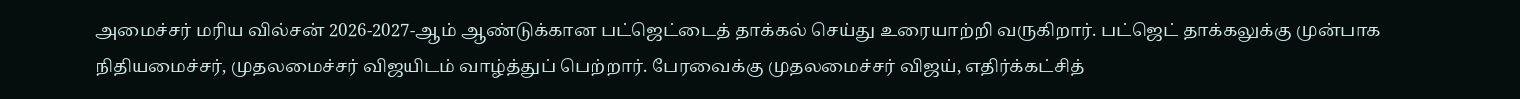அமைச்சர் மரிய வில்சன் 2026-2027-ஆம் ஆண்டுக்கான பட்ஜெட்டைத் தாக்கல் செய்து உரையாற்றி வருகிறார். பட்ஜெட் தாக்கலுக்கு முன்பாக நிதியமைச்சர், முதலமைச்சர் விஜயிடம் வாழ்த்துப் பெற்றார். பேரவைக்கு முதலமைச்சர் விஜய், எதிர்க்கட்சித்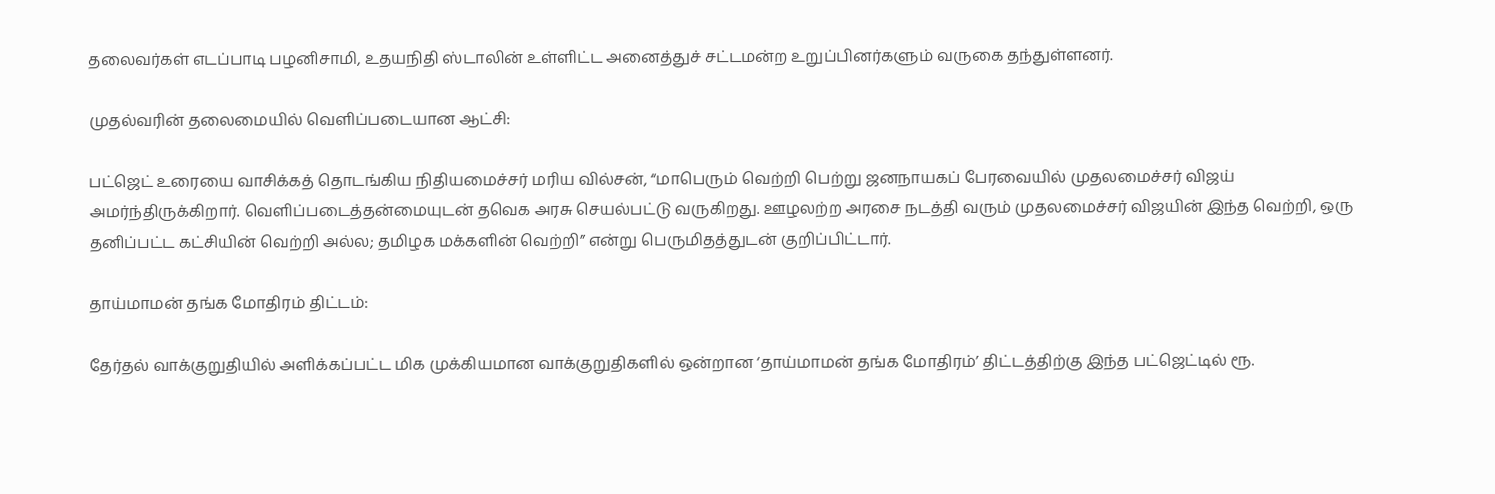தலைவர்கள் எடப்பாடி பழனிசாமி, உதயநிதி ஸ்டாலின் உள்ளிட்ட அனைத்துச் சட்டமன்ற உறுப்பினர்களும் வருகை தந்துள்ளனர்.

முதல்வரின் தலைமையில் வெளிப்படையான ஆட்சி:

பட்ஜெட் உரையை வாசிக்கத் தொடங்கிய நிதியமைச்சர் மரிய வில்சன், “மாபெரும் வெற்றி பெற்று ஜனநாயகப் பேரவையில் முதலமைச்சர் விஜய் அமர்ந்திருக்கிறார். வெளிப்படைத்தன்மையுடன் தவெக அரசு செயல்பட்டு வருகிறது. ஊழலற்ற அரசை நடத்தி வரும் முதலமைச்சர் விஜயின் இந்த வெற்றி, ஒரு தனிப்பட்ட கட்சியின் வெற்றி அல்ல; தமிழக மக்களின் வெற்றி” என்று பெருமிதத்துடன் குறிப்பிட்டார்.

தாய்மாமன் தங்க மோதிரம் திட்டம்:

தேர்தல் வாக்குறுதியில் அளிக்கப்பட்ட மிக முக்கியமான வாக்குறுதிகளில் ஒன்றான ‘தாய்மாமன் தங்க மோதிரம்’ திட்டத்திற்கு இந்த பட்ஜெட்டில் ரூ.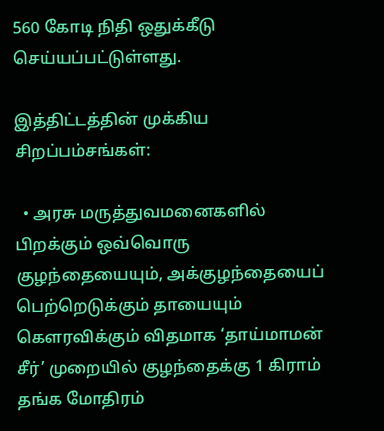560 கோடி நிதி ஒதுக்கீடு செய்யப்பட்டுள்ளது.

இத்திட்டத்தின் முக்கிய சிறப்பம்சங்கள்:

  • அரசு மருத்துவமனைகளில் பிறக்கும் ஒவ்வொரு குழந்தையையும், அக்குழந்தையைப் பெற்றெடுக்கும் தாயையும் கௌரவிக்கும் விதமாக ‘தாய்மாமன் சீர்’ முறையில் குழந்தைக்கு 1 கிராம் தங்க மோதிரம்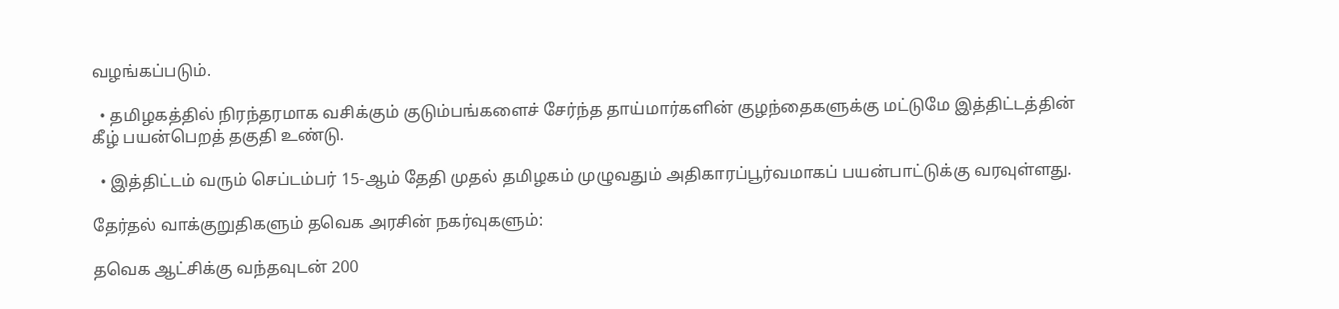வழங்கப்படும்.

  • தமிழகத்தில் நிரந்தரமாக வசிக்கும் குடும்பங்களைச் சேர்ந்த தாய்மார்களின் குழந்தைகளுக்கு மட்டுமே இத்திட்டத்தின் கீழ் பயன்பெறத் தகுதி உண்டு.

  • இத்திட்டம் வரும் செப்டம்பர் 15-ஆம் தேதி முதல் தமிழகம் முழுவதும் அதிகாரப்பூர்வமாகப் பயன்பாட்டுக்கு வரவுள்ளது.

தேர்தல் வாக்குறுதிகளும் தவெக அரசின் நகர்வுகளும்:

தவெக ஆட்சிக்கு வந்தவுடன் 200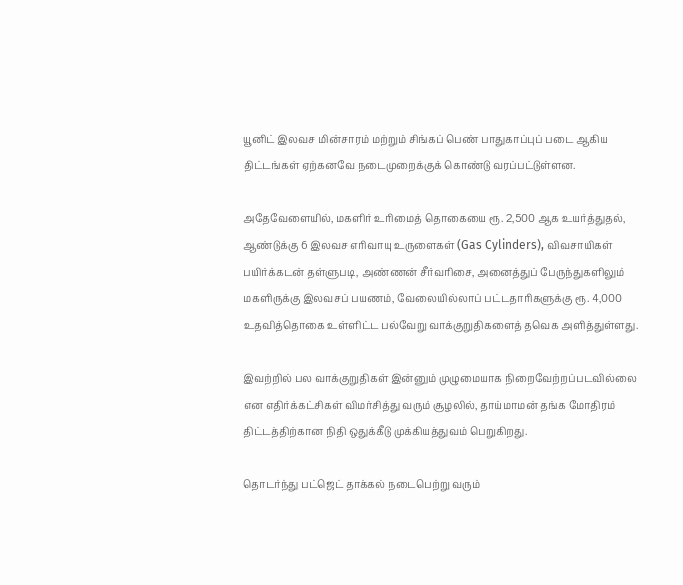யூனிட் இலவச மின்சாரம் மற்றும் சிங்கப் பெண் பாதுகாப்புப் படை ஆகிய திட்டங்கள் ஏற்கனவே நடைமுறைக்குக் கொண்டு வரப்பட்டுள்ளன.

அதேவேளையில், மகளிர் உரிமைத் தொகையை ரூ. 2,500 ஆக உயர்த்துதல், ஆண்டுக்கு 6 இலவச எரிவாயு உருளைகள் (Gas Cylinders), விவசாயிகள் பயிர்க்கடன் தள்ளுபடி, அண்ணன் சீர்வரிசை, அனைத்துப் பேருந்துகளிலும் மகளிருக்கு இலவசப் பயணம், வேலையில்லாப் பட்டதாரிகளுக்கு ரூ. 4,000 உதவித்தொகை உள்ளிட்ட பல்வேறு வாக்குறுதிகளைத் தவெக அளித்துள்ளது.

இவற்றில் பல வாக்குறுதிகள் இன்னும் முழுமையாக நிறைவேற்றப்படவில்லை என எதிர்க்கட்சிகள் விமர்சித்து வரும் சூழலில், தாய்மாமன் தங்க மோதிரம் திட்டத்திற்கான நிதி ஒதுக்கீடு முக்கியத்துவம் பெறுகிறது.

தொடர்ந்து பட்ஜெட் தாக்கல் நடைபெற்று வரும்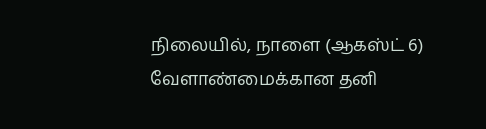நிலையில், நாளை (ஆகஸ்ட் 6) வேளாண்மைக்கான தனி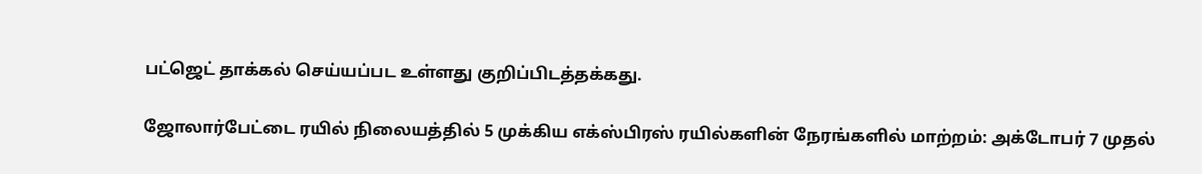பட்ஜெட் தாக்கல் செய்யப்பட உள்ளது குறிப்பிடத்தக்கது.

ஜோலார்பேட்டை ரயில் நிலையத்தில் 5 முக்கிய எக்ஸ்பிரஸ் ரயில்களின் நேரங்களில் மாற்றம்: அக்டோபர் 7 முதல்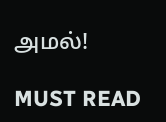அமல்!

MUST READ